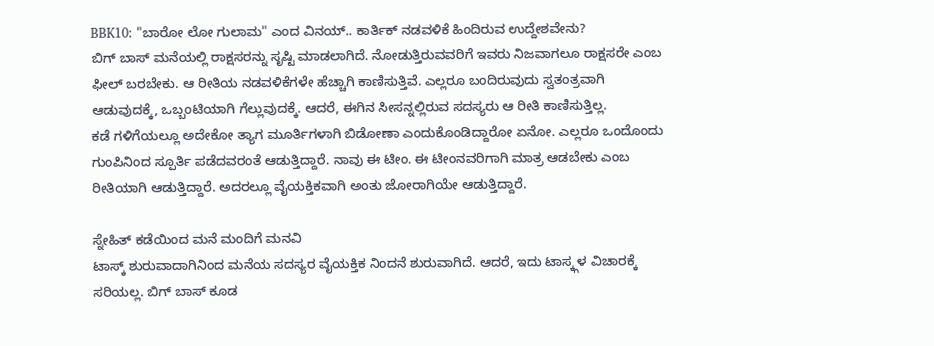BBK10: "ಬಾರೋ ಲೋ ಗುಲಾಮ" ಎಂದ ವಿನಯ್.. ಕಾರ್ತಿಕ್ ನಡವಳಿಕೆ ಹಿಂದಿರುವ ಉದ್ದೇಶವೇನು?
ಬಿಗ್ ಬಾಸ್ ಮನೆಯಲ್ಲಿ ರಾಕ್ಷಸರನ್ನು ಸೃಷ್ಟಿ ಮಾಡಲಾಗಿದೆ. ನೋಡುತ್ತಿರುವವರಿಗೆ ಇವರು ನಿಜವಾಗಲೂ ರಾಕ್ಷಸರೇ ಎಂಬ ಫೀಲ್ ಬರಬೇಕು. ಆ ರೀತಿಯ ನಡವಳಿಕೆಗಳೇ ಹೆಚ್ಚಾಗಿ ಕಾಣಿಸುತ್ತಿವೆ. ಎಲ್ಲರೂ ಬಂದಿರುವುದು ಸ್ವತಂತ್ರವಾಗಿ ಆಡುವುದಕ್ಕೆ, ಒಬ್ಬಂಟಿಯಾಗಿ ಗೆಲ್ಲುವುದಕ್ಕೆ. ಆದರೆ, ಈಗಿನ ಸೀಸನ್ನಲ್ಲಿರುವ ಸದಸ್ಯರು ಆ ರೀತಿ ಕಾಣಿಸುತ್ತಿಲ್ಲ.
ಕಡೆ ಗಳಿಗೆಯಲ್ಲೂ ಅದೇಕೋ ತ್ಯಾಗ ಮೂರ್ತಿಗಳಾಗಿ ಬಿಡೋಣಾ ಎಂದುಕೊಂಡಿದ್ದಾರೋ ಏನೋ. ಎಲ್ಲರೂ ಒಂದೊಂದು ಗುಂಪಿನಿಂದ ಸ್ಪೂರ್ತಿ ಪಡೆದವರಂತೆ ಆಡುತ್ತಿದ್ದಾರೆ. ನಾವು ಈ ಟೀಂ. ಈ ಟೀಂನವರಿಗಾಗಿ ಮಾತ್ರ ಆಡಬೇಕು ಎಂಬ ರೀತಿಯಾಗಿ ಆಡುತ್ತಿದ್ದಾರೆ. ಅದರಲ್ಲೂ ವೈಯಕ್ತಿಕವಾಗಿ ಅಂತು ಜೋರಾಗಿಯೇ ಆಡುತ್ತಿದ್ದಾರೆ.

ಸ್ನೇಹಿತ್ ಕಡೆಯಿಂದ ಮನೆ ಮಂದಿಗೆ ಮನವಿ
ಟಾಸ್ಕ್ ಶುರುವಾದಾಗಿನಿಂದ ಮನೆಯ ಸದಸ್ಯರ ವೈಯಕ್ತಿಕ ನಿಂದನೆ ಶುರುವಾಗಿದೆ. ಆದರೆ, ಇದು ಟಾಸ್ಕ್ಗಳ ವಿಚಾರಕ್ಕೆ ಸರಿಯಲ್ಲ. ಬಿಗ್ ಬಾಸ್ ಕೂಡ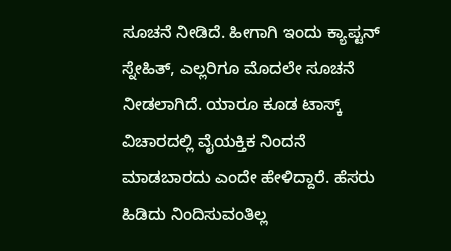ಸೂಚನೆ ನೀಡಿದೆ. ಹೀಗಾಗಿ ಇಂದು ಕ್ಯಾಪ್ಟನ್ ಸ್ನೇಹಿತ್, ಎಲ್ಲರಿಗೂ ಮೊದಲೇ ಸೂಚನೆ ನೀಡಲಾಗಿದೆ. ಯಾರೂ ಕೂಡ ಟಾಸ್ಕ್ ವಿಚಾರದಲ್ಲಿ ವೈಯಕ್ತಿಕ ನಿಂದನೆ ಮಾಡಬಾರದು ಎಂದೇ ಹೇಳಿದ್ದಾರೆ. ಹೆಸರು ಹಿಡಿದು ನಿಂದಿಸುವಂತಿಲ್ಲ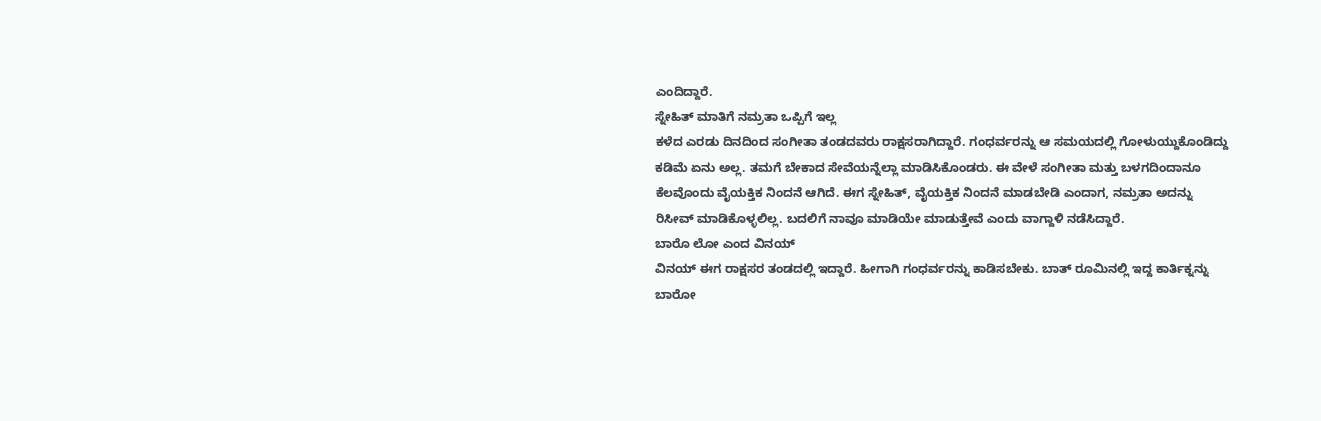ಎಂದಿದ್ದಾರೆ.
ಸ್ನೇಹಿತ್ ಮಾತಿಗೆ ನಮ್ರತಾ ಒಪ್ಪಿಗೆ ಇಲ್ಲ
ಕಳೆದ ಎರಡು ದಿನದಿಂದ ಸಂಗೀತಾ ತಂಡದವರು ರಾಕ್ಷಸರಾಗಿದ್ದಾರೆ. ಗಂಧರ್ವರನ್ನು ಆ ಸಮಯದಲ್ಲಿ ಗೋಳುಯ್ದುಕೊಂಡಿದ್ದು ಕಡಿಮೆ ಏನು ಅಲ್ಲ. ತಮಗೆ ಬೇಕಾದ ಸೇವೆಯನ್ನೆಲ್ಲಾ ಮಾಡಿಸಿಕೊಂಡರು. ಈ ವೇಳೆ ಸಂಗೀತಾ ಮತ್ತು ಬಳಗದಿಂದಾನೂ ಕೆಲವೊಂದು ವೈಯಕ್ತಿಕ ನಿಂದನೆ ಆಗಿದೆ. ಈಗ ಸ್ನೇಹಿತ್, ವೈಯಕ್ತಿಕ ನಿಂದನೆ ಮಾಡಬೇಡಿ ಎಂದಾಗ, ನಮ್ರತಾ ಅದನ್ನು ರಿಸೀವ್ ಮಾಡಿಕೊಳ್ಳಲಿಲ್ಲ. ಬದಲಿಗೆ ನಾವೂ ಮಾಡಿಯೇ ಮಾಡುತ್ತೇವೆ ಎಂದು ವಾಗ್ದಾಳಿ ನಡೆಸಿದ್ದಾರೆ.
ಬಾರೊ ಲೋ ಎಂದ ವಿನಯ್
ವಿನಯ್ ಈಗ ರಾಕ್ಷಸರ ತಂಡದಲ್ಲಿ ಇದ್ದಾರೆ. ಹೀಗಾಗಿ ಗಂಧರ್ವರನ್ನು ಕಾಡಿಸಬೇಕು. ಬಾತ್ ರೂಮಿನಲ್ಲಿ ಇದ್ದ ಕಾರ್ತಿಕ್ನನ್ನು ಬಾರೋ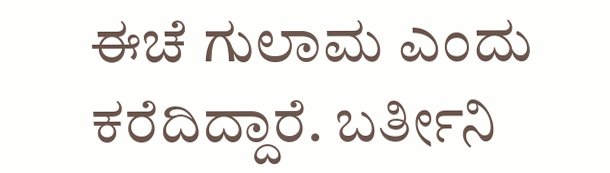ಈಚೆ ಗುಲಾಮ ಎಂದು ಕರೆದಿದ್ದಾರೆ. ಬರ್ತೀನಿ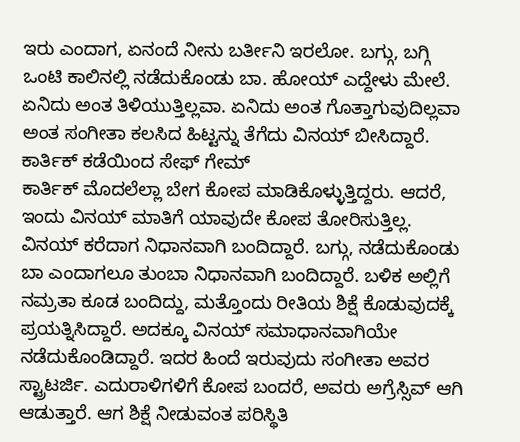ಇರು ಎಂದಾಗ, ಏನಂದೆ ನೀನು ಬರ್ತೀನಿ ಇರಲೋ. ಬಗ್ಗು, ಬಗ್ಗಿ ಒಂಟಿ ಕಾಲಿನಲ್ಲಿ ನಡೆದುಕೊಂಡು ಬಾ. ಹೋಯ್ ಎದ್ದೇಳು ಮೇಲೆ. ಏನಿದು ಅಂತ ತಿಳಿಯುತ್ತಿಲ್ಲವಾ. ಏನಿದು ಅಂತ ಗೊತ್ತಾಗುವುದಿಲ್ಲವಾ ಅಂತ ಸಂಗೀತಾ ಕಲಸಿದ ಹಿಟ್ಟನ್ನು ತೆಗೆದು ವಿನಯ್ ಬೀಸಿದ್ದಾರೆ.
ಕಾರ್ತಿಕ್ ಕಡೆಯಿಂದ ಸೇಫ್ ಗೇಮ್
ಕಾರ್ತಿಕ್ ಮೊದಲೆಲ್ಲಾ ಬೇಗ ಕೋಪ ಮಾಡಿಕೊಳ್ಳುತ್ತಿದ್ದರು. ಆದರೆ, ಇಂದು ವಿನಯ್ ಮಾತಿಗೆ ಯಾವುದೇ ಕೋಪ ತೋರಿಸುತ್ತಿಲ್ಲ. ವಿನಯ್ ಕರೆದಾಗ ನಿಧಾನವಾಗಿ ಬಂದಿದ್ದಾರೆ. ಬಗ್ಗು, ನಡೆದುಕೊಂಡು ಬಾ ಎಂದಾಗಲೂ ತುಂಬಾ ನಿಧಾನವಾಗಿ ಬಂದಿದ್ದಾರೆ. ಬಳಿಕ ಅಲ್ಲಿಗೆ ನಮ್ರತಾ ಕೂಡ ಬಂದಿದ್ದು, ಮತ್ತೊಂದು ರೀತಿಯ ಶಿಕ್ಷೆ ಕೊಡುವುದಕ್ಕೆ ಪ್ರಯತ್ನಿಸಿದ್ದಾರೆ. ಅದಕ್ಕೂ ವಿನಯ್ ಸಮಾಧಾನವಾಗಿಯೇ ನಡೆದುಕೊಂಡಿದ್ದಾರೆ. ಇದರ ಹಿಂದೆ ಇರುವುದು ಸಂಗೀತಾ ಅವರ ಸ್ಟ್ರಾಟರ್ಜಿ. ಎದುರಾಳಿಗಳಿಗೆ ಕೋಪ ಬಂದರೆ, ಅವರು ಅಗ್ರೆಸ್ಸಿವ್ ಆಗಿ ಆಡುತ್ತಾರೆ. ಆಗ ಶಿಕ್ಷೆ ನೀಡುವಂತ ಪರಿಸ್ಥಿತಿ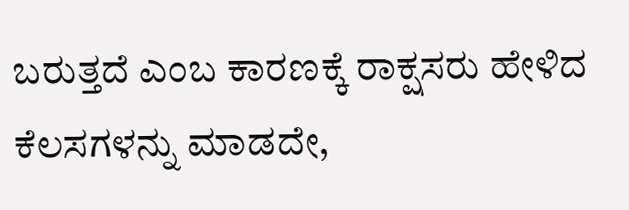ಬರುತ್ತದೆ ಎಂಬ ಕಾರಣಕ್ಕೆ ರಾಕ್ಷಸರು ಹೇಳಿದ ಕೆಲಸಗಳನ್ನು ಮಾಡದೇ,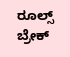ರೂಲ್ಸ್ ಬ್ರೇಕ್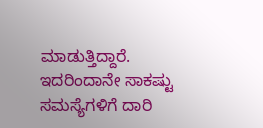ಮಾಡುತ್ತಿದ್ದಾರೆ. ಇದರಿಂದಾನೇ ಸಾಕಷ್ಟು ಸಮಸ್ಯೆಗಳಿಗೆ ದಾರಿ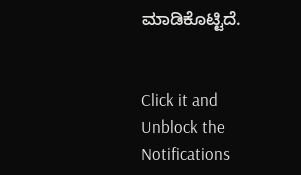ಮಾಡಿಕೊಟ್ಟಿದೆ.


Click it and Unblock the Notifications